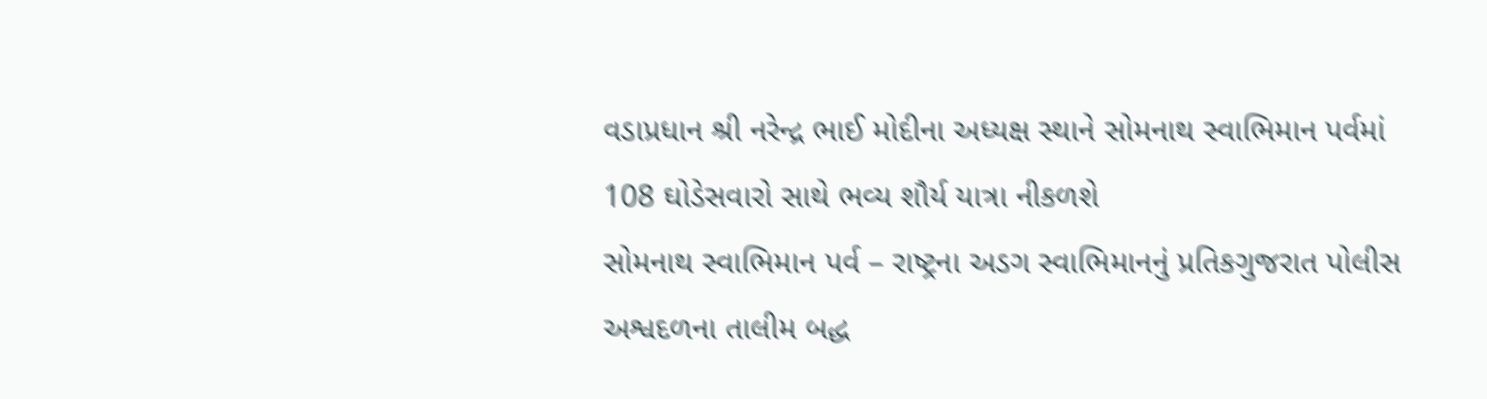વડાપ્રધાન શ્રી નરેન્દ્ર ભાઈ મોદીના અધ્યક્ષ સ્થાને સોમનાથ સ્વાભિમાન પર્વમાં 108 ઘોડેસવારો સાથે ભવ્ય શૌર્ય યાત્રા નીકળશે
સોમનાથ સ્વાભિમાન પર્વ – રાષ્ટ્રના અડગ સ્વાભિમાનનું પ્રતિકગુજરાત પોલીસ અશ્વદળના તાલીમ બદ્ધ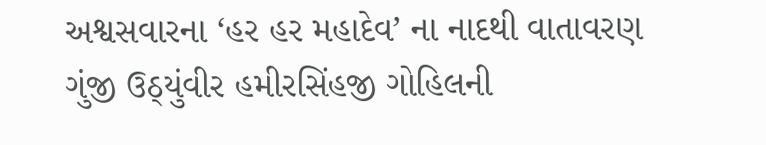અશ્વસવારના ‘હર હર મહાદેવ’ ના નાદથી વાતાવરણ ગુંજી ઉઠ્યુંવીર હમીરસિંહજી ગોહિલની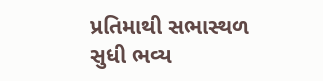પ્રતિમાથી સભાસ્થળ સુધી ભવ્ય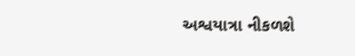અશ્વયાત્રા નીકળશે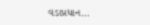વડાપ્રધાન…